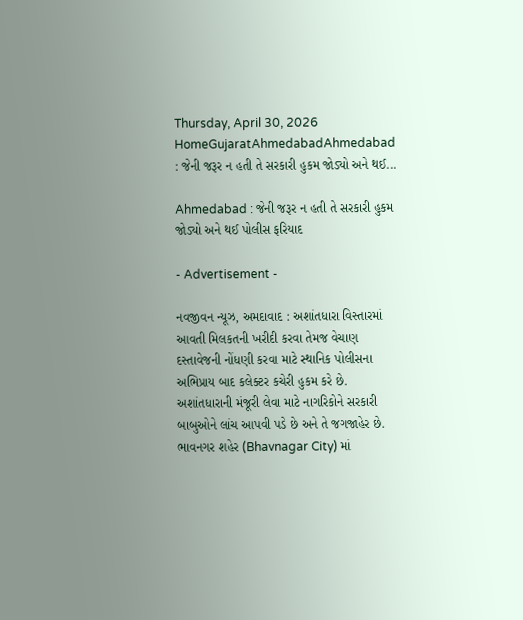Thursday, April 30, 2026
HomeGujaratAhmedabadAhmedabad : જેની જરૂર ન હતી તે સરકારી હુકમ જોડ્યો અને થઈ...

Ahmedabad : જેની જરૂર ન હતી તે સરકારી હુકમ જોડ્યો અને થઈ પોલીસ ફરિયાદ

- Advertisement -

નવજીવન ન્યૂઝ, અમદાવાદ : અશાંતધારા વિસ્તારમાં આવતી મિલકતની ખરીદી કરવા તેમજ વેચાણ દસ્તાવેજની નોંધણી કરવા માટે સ્થાનિક પોલીસના અભિપ્રાય બાદ કલેક્ટર કચેરી હુકમ કરે છે. અશાંતધારાની મંજૂરી લેવા માટે નાગરિકોને સરકારી બાબુઓને લાંચ આપવી પડે છે અને તે જગજાહેર છે. ભાવનગર શહેર (Bhavnagar City) માં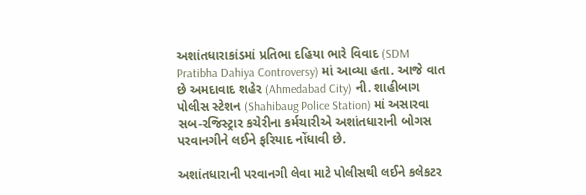અશાંતધારાકાંડમાં પ્રતિભા દહિયા ભારે વિવાદ (SDM Pratibha Dahiya Controversy) માં આવ્યા હતા. આજે વાત છે અમદાવાદ શહેર (Ahmedabad City) ની. શાહીબાગ પોલીસ સ્ટેશન (Shahibaug Police Station) માં અસારવા સબ-રજિસ્ટ્રાર કચેરીના કર્મચારીએ અશાંતધારાની બોગસ પરવાનગીને લઈને ફરિયાદ નોંધાવી છે.

અશાંતધારાની પરવાનગી લેવા માટે પોલીસથી લઈને કલેકટર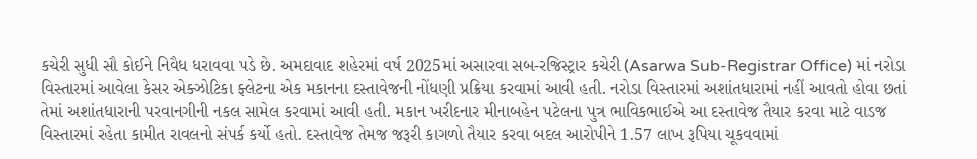કચેરી સુધી સૌ કોઈને નિવૈધ ધરાવવા પડે છે. અમદાવાદ શહેરમાં વર્ષ 2025માં અસારવા સબ-રજિસ્ટ્રાર કચેરી (Asarwa Sub-Registrar Office) માં નરોડા વિસ્તારમાં આવેલા કેસર એક્ઝોટિકા ફ્લેટના એક મકાનના દસ્તાવેજની નોંધણી પ્રક્રિયા કરવામાં આવી હતી. નરોડા વિસ્તારમાં અશાંતધારામાં નહીં આવતો હોવા છતાં તેમાં અશાંતધારાની પરવાનગીની નકલ સામેલ કરવામાં આવી હતી. મકાન ખરીદનાર મીનાબહેન પટેલના પુત્ર ભાવિકભાઈએ આ દસ્તાવેજ તૈયાર કરવા માટે વાડજ વિસ્તારમાં રહેતા કામીત રાવલનો સંપર્ક કર્યો હતો. દસ્તાવેજ તેમજ જરૂરી કાગળો તૈયાર કરવા બદલ આરોપીને 1.57 લાખ રૂપિયા ચૂકવવામાં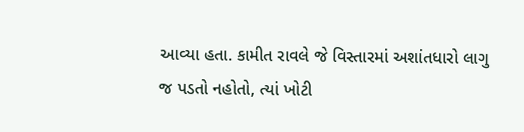આવ્યા હતા. કામીત રાવલે જે વિસ્તારમાં અશાંતધારો લાગુ જ પડતો નહોતો, ત્યાં ખોટી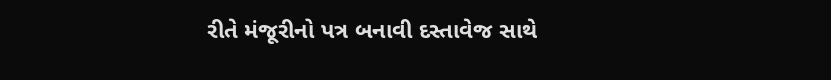રીતે મંજૂરીનો પત્ર બનાવી દસ્તાવેજ સાથે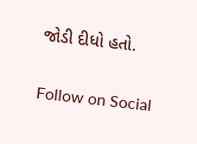જોડી દીધો હતો.

Follow on Social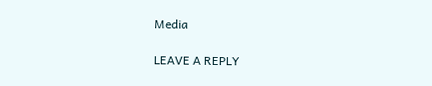Media

LEAVE A REPLY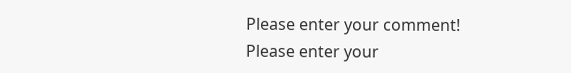Please enter your comment!
Please enter your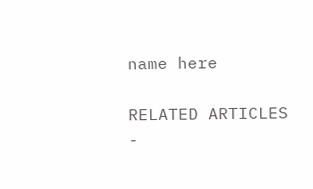name here

RELATED ARTICLES
-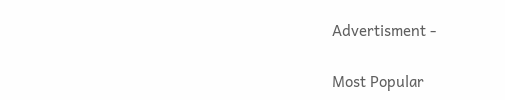Advertisment -

Most Popular